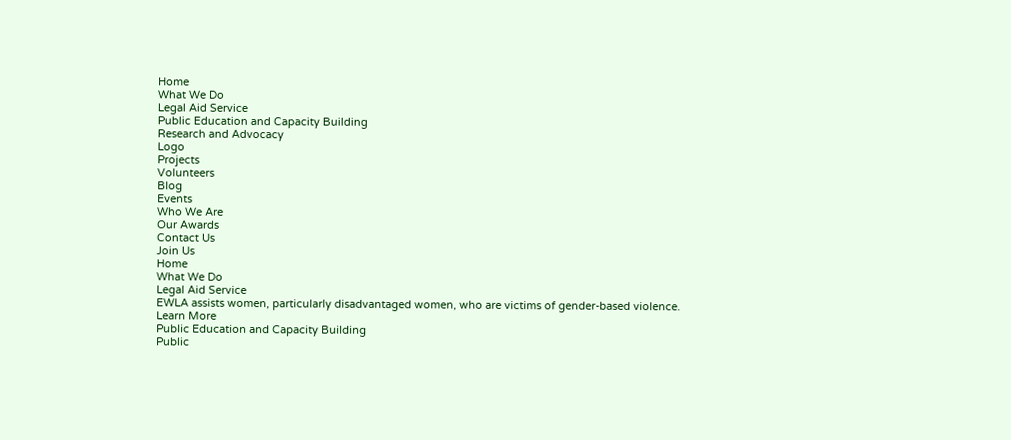Home
What We Do
Legal Aid Service
Public Education and Capacity Building
Research and Advocacy
Logo
Projects
Volunteers
Blog
Events
Who We Are
Our Awards
Contact Us
Join Us
Home
What We Do
Legal Aid Service
EWLA assists women, particularly disadvantaged women, who are victims of gender-based violence.
Learn More
Public Education and Capacity Building
Public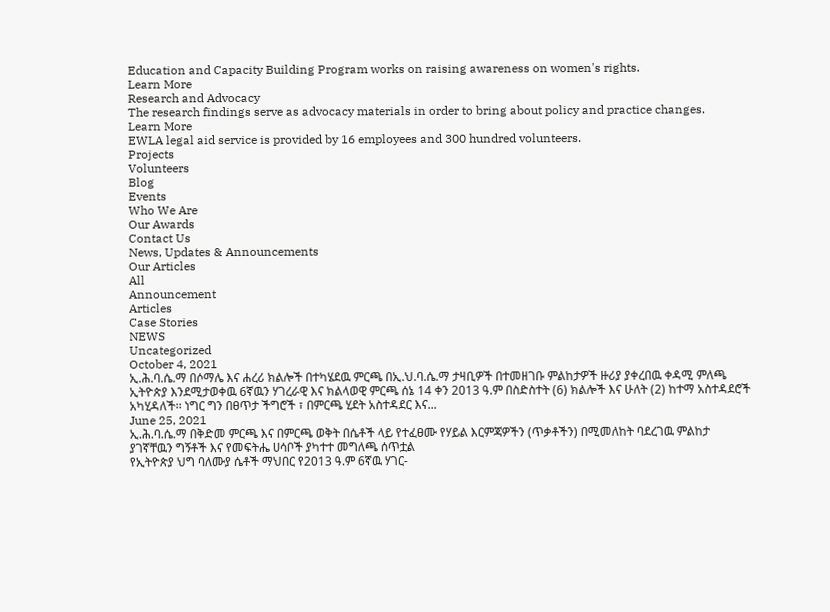Education and Capacity Building Program works on raising awareness on women's rights.
Learn More
Research and Advocacy
The research findings serve as advocacy materials in order to bring about policy and practice changes.
Learn More
EWLA legal aid service is provided by 16 employees and 300 hundred volunteers.
Projects
Volunteers
Blog
Events
Who We Are
Our Awards
Contact Us
News, Updates & Announcements
Our Articles
All
Announcement
Articles
Case Stories
NEWS
Uncategorized
October 4, 2021
ኢ.ሕ.ባ.ሴ.ማ በሶማሌ እና ሐረሪ ክልሎች በተካሄደዉ ምርጫ በኢ.ህ.ባ.ሴ.ማ ታዛቢዎች በተመዘገቡ ምልከታዎች ዙሪያ ያቀረበዉ ቀዳሚ ምለጫ
ኢትዮጵያ እንደሚታወቀዉ 6ኛዉን ሃገረራዊ እና ክልላወዊ ምርጫ ሰኔ 14 ቀን 2013 ዓ.ም በስድስተት (6) ክልሎች እና ሁለት (2) ከተማ አስተዳደሮች አካሂዳለች፡፡ ነግር ግን በፀጥታ ችግሮች ፣ በምርጫ ሂደት አስተዳደር እና...
June 25, 2021
ኢ.ሕ.ባ.ሴ.ማ በቅድመ ምርጫ እና በምርጫ ወቅት በሴቶች ላይ የተፈፀሙ የሃይል እርምጃዎችን (ጥቃቶችን) በሚመለከት ባደረገዉ ምልከታ ያገኛቸዉን ግኝቶች እና የመፍትሔ ሀሳቦች ያካተተ መግለጫ ሰጥቷል
የኢትዮጵያ ህግ ባለሙያ ሴቶች ማህበር የ2013 ዓ.ም 6ኛዉ ሃገር-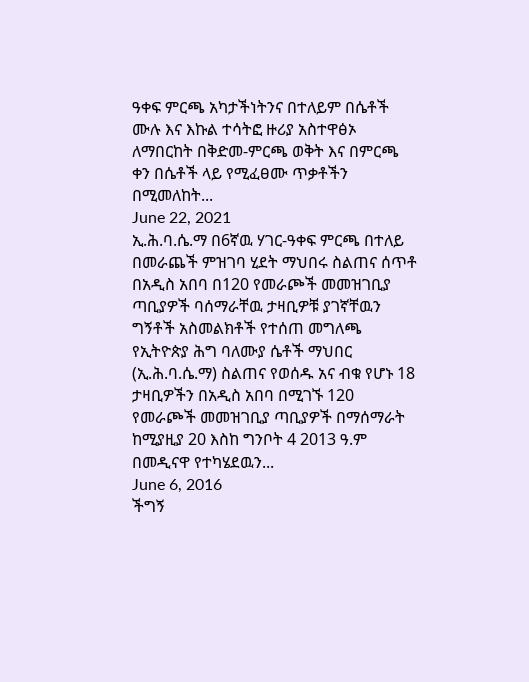ዓቀፍ ምርጫ አካታችነትንና በተለይም በሴቶች ሙሉ እና እኩል ተሳትፎ ዙሪያ አስተዋፅኦ ለማበርከት በቅድመ-ምርጫ ወቅት እና በምርጫ ቀን በሴቶች ላይ የሚፈፀሙ ጥቃቶችን በሚመለከት...
June 22, 2021
ኢ.ሕ.ባ.ሴ.ማ በ6ኛዉ ሃገር-ዓቀፍ ምርጫ በተለይ በመራጨች ምዝገባ ሂደት ማህበሩ ስልጠና ሰጥቶ በአዲስ አበባ በ120 የመራጮች መመዝገቢያ ጣቢያዎች ባሰማራቸዉ ታዛቢዎቹ ያገኛቸዉን ግኝቶች አስመልክቶች የተሰጠ መግለጫ
የኢትዮጵያ ሕግ ባለሙያ ሴቶች ማህበር (ኢ.ሕ.ባ.ሴ.ማ) ስልጠና የወሰዱ አና ብቁ የሆኑ 18 ታዛቢዎችን በአዲስ አበባ በሚገኙ 120 የመራጮች መመዝገቢያ ጣቢያዎች በማሰማራት ከሚያዚያ 20 እስከ ግንቦት 4 2013 ዓ.ም በመዲናዋ የተካሄደዉን...
June 6, 2016
ችግኝ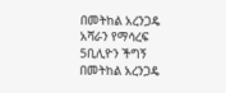በመትከል አረንጋዴ አሻራን የማሳረፍ
5ቢሊዮን ችግኝ በመትከል አረንጋዴ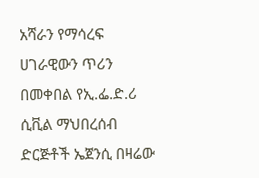አሻራን የማሳረፍ ሀገራዊውን ጥሪን በመቀበል የኢ.ፌ.ድ.ሪ ሲቪል ማህበረሰብ ድርጅቶች ኤጀንሲ በዛሬው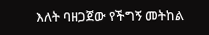እለት ባዘጋጀው የችግኝ መትከል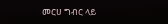መርሀ ግብር ላይ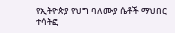የኢትዮጵያ የህግ ባለሙያ ሴቶች ማህበር ተሳትፎ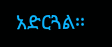አድርጓል፡፡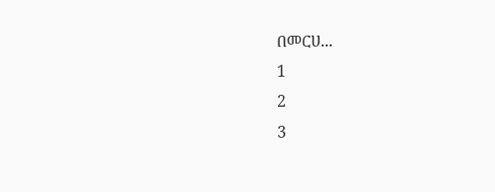በመርሀ...
1
2
3